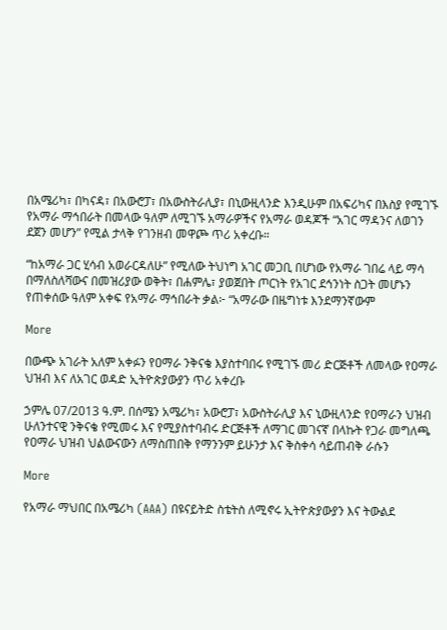በአሜሪካ፣ በካናዳ፣ በአውሮፓ፣ በአውስትራሊያ፣ በኒውዚላንድ እንዲሁም በአፍሪካና በእስያ የሚገኙ የአማራ ማኅበራት በመላው ዓለም ለሚገኙ አማራዎችና የአማራ ወዳጆች “አገር ማዳንና ለወገን ደጀን መሆን” የሚል ታላቅ የገንዘብ መዋጮ ጥሪ አቀረቡ።

“ከአማራ ጋር ሂሳብ አወራርዳለሁ” የሚለው ትህነግ አገር መጋቢ በሆነው የአማራ ገበሬ ላይ ማሳ በማለስለሻውና በመዝሪያው ወቅት፣ በሐምሌ፣ ያወጀበት ጦርነት የአገር ደኅንነት ስጋት መሆኑን የጠቀሰው ዓለም አቀፍ የአማራ ማኅበራት ቃል፦ “አማራው በዜግነቱ እንደማንኛውም

More

በውጭ አገራት አለም አቀፉን የዐማራ ንቅናቄ እያስተባበሩ የሚገኙ መሪ ድርጅቶች ለመላው የዐማራ ህዝብ እና ለአገር ወዳድ ኢትዮጵያውያን ጥሪ አቀረቡ

ኃምሌ 07/2013 ዓ.ም. በሰሜን አሜሪካ፣ አውሮፓ፣ አውስትራሊያ እና ኒውዚላንድ የዐማራን ህዝብ ሁለንተናዊ ንቅናቄ የሚመሩ እና የሚያስተባብሩ ድርጅቶች ለማገር መገናኛ በላኩት የጋራ መግለጫ የዐማራ ህዝብ ህልውናውን ለማስጠበቅ የማንንም ይሁንታ እና ቅስቀሳ ሳይጠብቅ ራሱን

More

የአማራ ማህበር በአሜሪካ (AAA) በዩናይትድ ስቴትስ ለሚኖሩ ኢትዮጵያውያን እና ትውልደ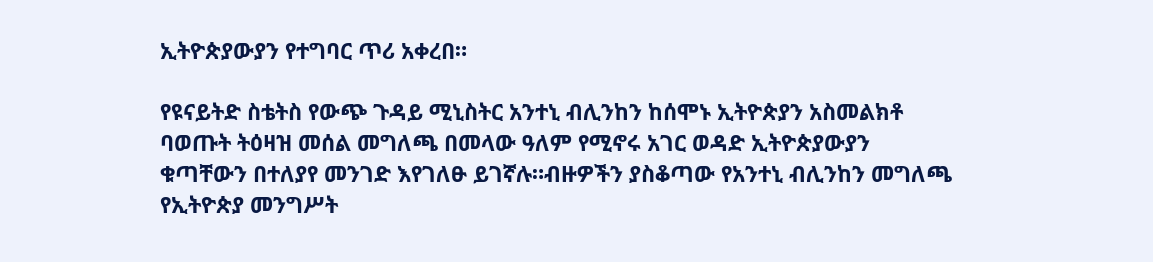ኢትዮጵያውያን የተግባር ጥሪ አቀረበ።

የዩናይትድ ስቴትስ የውጭ ጉዳይ ሚኒስትር አንተኒ ብሊንከን ከሰሞኑ ኢትዮጵያን አስመልክቶ ባወጡት ትዕዛዝ መሰል መግለጫ በመላው ዓለም የሚኖሩ አገር ወዳድ ኢትዮጵያውያን ቁጣቸውን በተለያየ መንገድ እየገለፁ ይገኛሉ።ብዙዎችን ያስቆጣው የአንተኒ ብሊንከን መግለጫ የኢትዮጵያ መንግሥት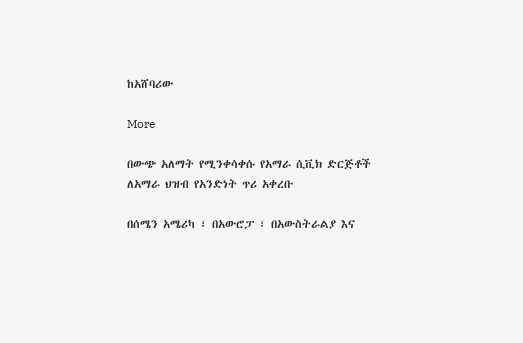ከአሸባሪው

More

በውጭ አለማት የሚንቀሳቀሱ የአማራ ሲቪክ ድርጅቶች ለአማራ ህዝብ የአንድነት ጥሪ አቀረቡ

በሰሜን አሜሪካ ፣ በአውሮፓ ፣ በአውስትራልያ እና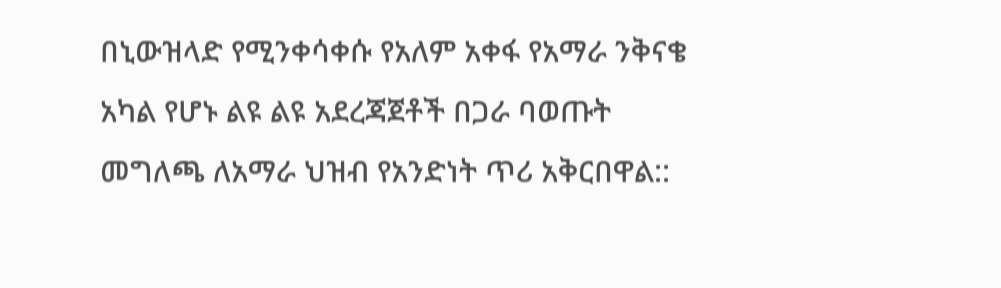በኒውዝላድ የሚንቀሳቀሱ የአለም አቀፋ የአማራ ንቅናቄ አካል የሆኑ ልዩ ልዩ አደረጃጀቶች በጋራ ባወጡት መግለጫ ለአማራ ህዝብ የአንድነት ጥሪ አቅርበዋል::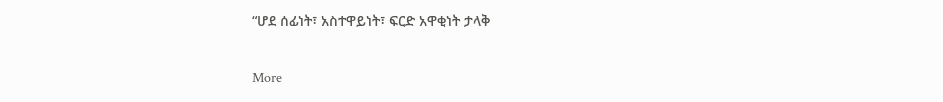“ሆደ ሰፊነት፣ አስተዋይነት፣ ፍርድ አዋቂነት ታላቅ

More